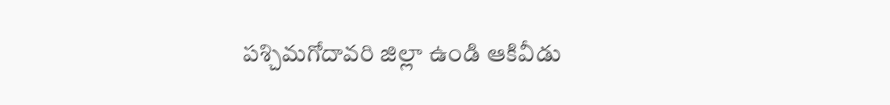పశ్చిమగోదావరి జిల్లా ఉండి ఆకివీడు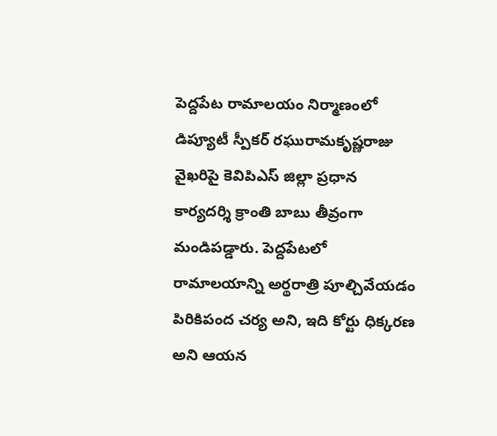పెద్దపేట రామాలయం నిర్మాణంలో డిప్యూటీ స్పీకర్ రఘురామకృష్ణరాజు వైఖరిపై కెవిపిఎస్ జిల్లా ప్రధాన కార్యదర్శి క్రాంతి బాబు తీవ్రంగా మండిపడ్డారు. పెద్దపేటలో రామాలయాన్ని అర్థరాత్రి పూల్చివేయడం పిరికిపంద చర్య అని, ఇది కోర్టు ధిక్కరణ అని ఆయన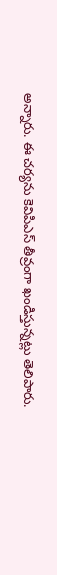అన్నారు. ఈ చర్యను కెవిపిఎస్ తీవ్రంగా ఖండిస్తున్నట్లు తెలిపారు.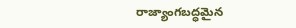రాజ్యాంగబద్ధమైన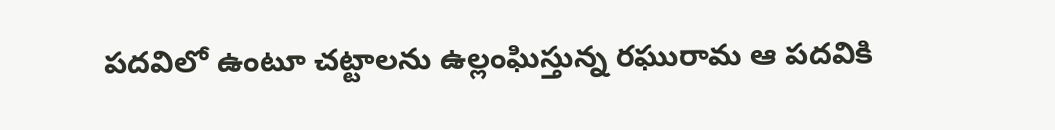పదవిలో ఉంటూ చట్టాలను ఉల్లంఘిస్తున్న రఘురామ ఆ పదవికి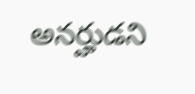అనర్హుడని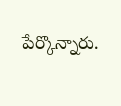పేర్కొన్నారు.